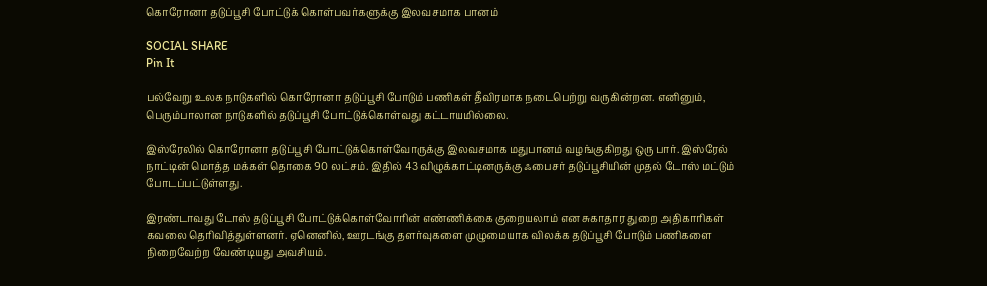கொரோனா தடுப்பூசி போட்டுக் கொள்பவர்களுக்கு இலவசமாக பானம்

SOCIAL SHARE
Pin It

பல்வேறு உலக நாடுகளில் கொரோனா தடுப்பூசி போடும் பணிகள் தீவிரமாக நடைபெற்று வருகின்றன. எனினும், பெரும்பாலான நாடுகளில் தடுப்பூசி போட்டுக்கொள்வது கட்டாயமில்லை.

இஸ்ரேலில் கொரோனா தடுப்பூசி போட்டுக்கொள்வோருக்கு இலவசமாக மதுபானம் வழங்குகிறது ஒரு பார். இஸ்ரேல் நாட்டின் மொத்த மக்கள் தொகை 90 லட்சம். இதில் 43 விழுக்காட்டினருக்கு ஃபைசர் தடுப்பூசியின் முதல் டோஸ் மட்டும் போடப்பட்டுள்ளது.

இரண்டாவது டோஸ் தடுப்பூசி போட்டுக்கொள்வோரின் எண்ணிக்கை குறையலாம் என சுகாதார துறை அதிகாரிகள் கவலை தெரிவித்துள்ளனர். ஏனெனில், ஊரடங்கு தளர்வுகளை முழுமையாக விலக்க தடுப்பூசி போடும் பணிகளை நிறைவேற்ற வேண்டியது அவசியம்.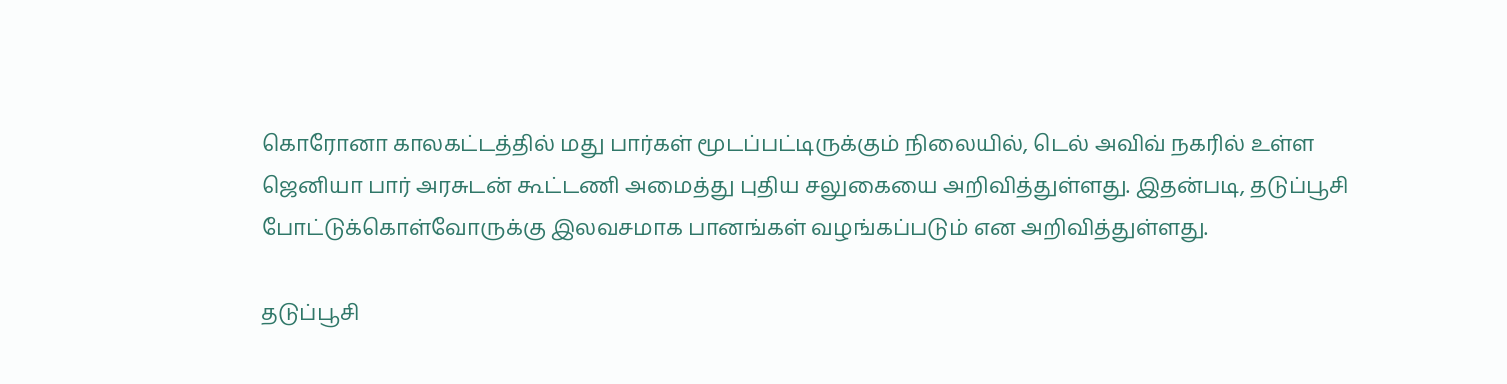கொரோனா காலகட்டத்தில் மது பார்கள் மூடப்பட்டிருக்கும் நிலையில், டெல் அவிவ் நகரில் உள்ள ஜெனியா பார் அரசுடன் கூட்டணி அமைத்து புதிய சலுகையை அறிவித்துள்ளது. இதன்படி, தடுப்பூசி போட்டுக்கொள்வோருக்கு இலவசமாக பானங்கள் வழங்கப்படும் என அறிவித்துள்ளது.

தடுப்பூசி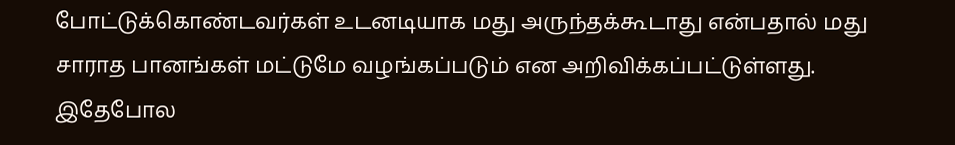போட்டுக்கொண்டவர்கள் உடனடியாக மது அருந்தக்கூடாது என்பதால் மது சாராத பானங்கள் மட்டுமே வழங்கப்படும் என அறிவிக்கப்பட்டுள்ளது. இதேபோல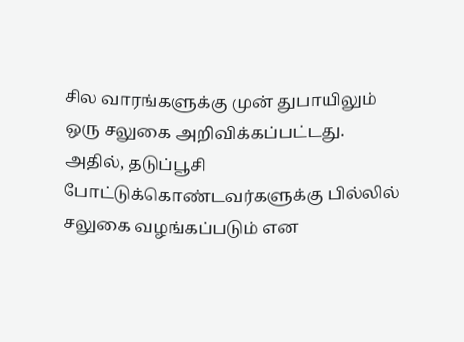சில வாரங்களுக்கு முன் துபாயிலும் ஒரு சலுகை அறிவிக்கப்பட்டது. அதில், தடுப்பூசி போட்டுக்கொண்டவர்களுக்கு பில்லில் சலுகை வழங்கப்படும் என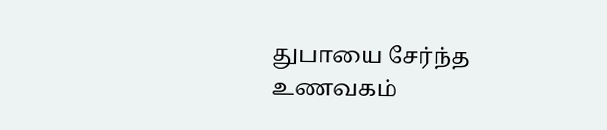துபாயை சேர்ந்த உணவகம்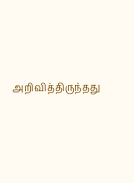அறிவித்திருந்தது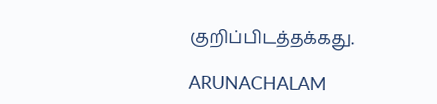குறிப்பிடத்தக்கது.

ARUNACHALAM